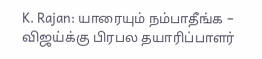K. Rajan: யாரையும் நம்பாதீங்க – விஜய்க்கு பிரபல தயாரிப்பாளர்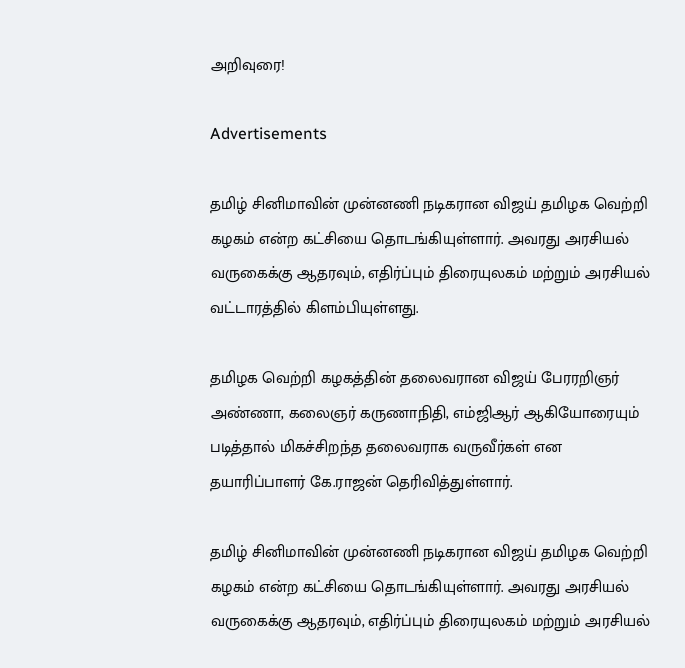அறிவுரை!

Advertisements

தமிழ் சினிமாவின் முன்னணி நடிகரான விஜய் தமிழக வெற்றி கழகம் என்ற கட்சியை தொடங்கியுள்ளார். அவரது அரசியல் வருகைக்கு ஆதரவும், எதிர்ப்பும் திரையுலகம் மற்றும் அரசியல் வட்டாரத்தில் கிளம்பியுள்ளது.

தமிழக வெற்றி கழகத்தின் தலைவரான விஜய் பேரரறிஞர் அண்ணா, கலைஞர் கருணாநிதி, எம்ஜிஆர் ஆகியோரையும் படித்தால் மிகச்சிறந்த தலைவராக வருவீர்கள் என தயாரிப்பாளர் கே.ராஜன் தெரிவித்துள்ளார்.

தமிழ் சினிமாவின் முன்னணி நடிகரான விஜய் தமிழக வெற்றி கழகம் என்ற கட்சியை தொடங்கியுள்ளார். அவரது அரசியல் வருகைக்கு ஆதரவும், எதிர்ப்பும் திரையுலகம் மற்றும் அரசியல்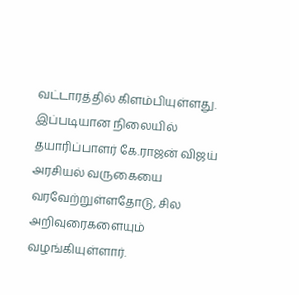வட்டாரத்தில் கிளம்பியுள்ளது. இப்படியான நிலையில் தயாரிப்பாளர் கே.ராஜன் விஜய் அரசியல் வருகையை வரவேற்றுள்ளதோடு, சில அறிவுரைகளையும் வழங்கியுள்ளார்.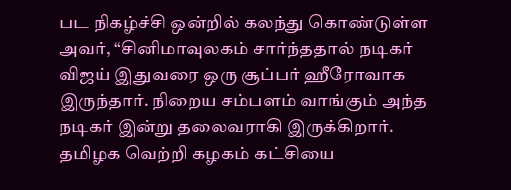பட நிகழ்ச்சி ஒன்றில் கலந்து கொண்டுள்ள அவர், “சினிமாவுலகம் சார்ந்ததால் நடிகர் விஜய் இதுவரை ஒரு சூப்பர் ஹீரோவாக இருந்தார். நிறைய சம்பளம் வாங்கும் அந்த நடிகர் இன்று தலைவராகி இருக்கிறார். தமிழக வெற்றி கழகம் கட்சியை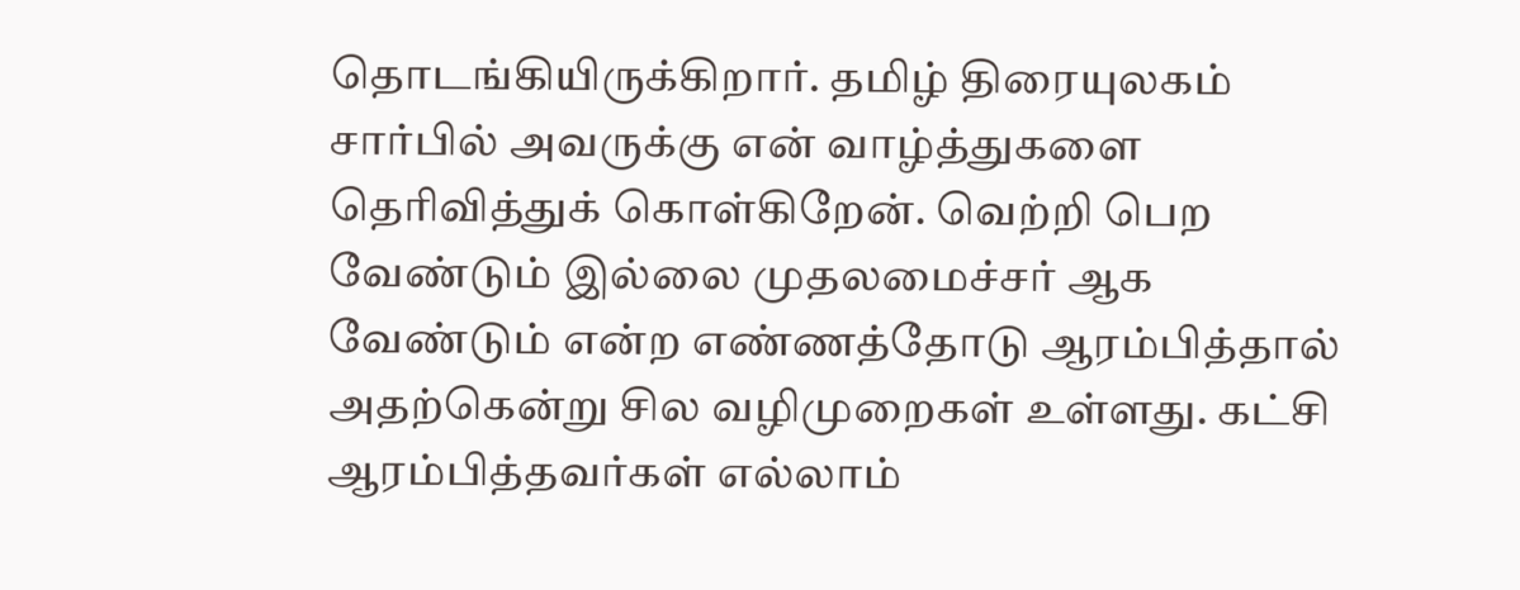தொடங்கியிருக்கிறார். தமிழ் திரையுலகம் சார்பில் அவருக்கு என் வாழ்த்துகளை தெரிவித்துக் கொள்கிறேன். வெற்றி பெற வேண்டும் இல்லை முதலமைச்சர் ஆக வேண்டும் என்ற எண்ணத்தோடு ஆரம்பித்தால் அதற்கென்று சில வழிமுறைகள் உள்ளது. கட்சி ஆரம்பித்தவர்கள் எல்லாம்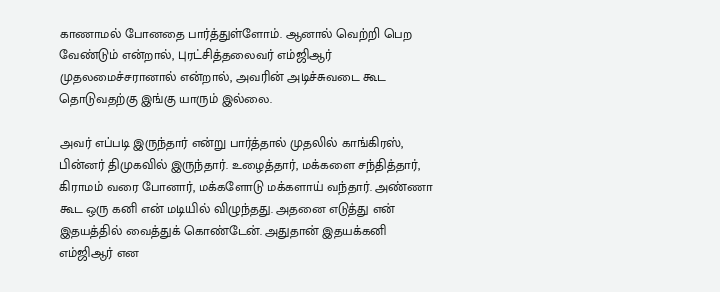காணாமல் போனதை பார்த்துள்ளோம். ஆனால் வெற்றி பெற வேண்டும் என்றால், புரட்சித்தலைவர் எம்ஜிஆர் முதலமைச்சரானால் என்றால், அவரின் அடிச்சுவடை கூட தொடுவதற்கு இங்கு யாரும் இல்லை.

அவர் எப்படி இருந்தார் என்று பார்த்தால் முதலில் காங்கிரஸ், பின்னர் திமுகவில் இருந்தார். உழைத்தார், மக்களை சந்தித்தார், கிராமம் வரை போனார், மக்களோடு மக்களாய் வந்தார். அண்ணா கூட ஒரு கனி என் மடியில் விழுந்தது. அதனை எடுத்து என் இதயத்தில் வைத்துக் கொண்டேன். அதுதான் இதயக்கனி எம்ஜிஆர் என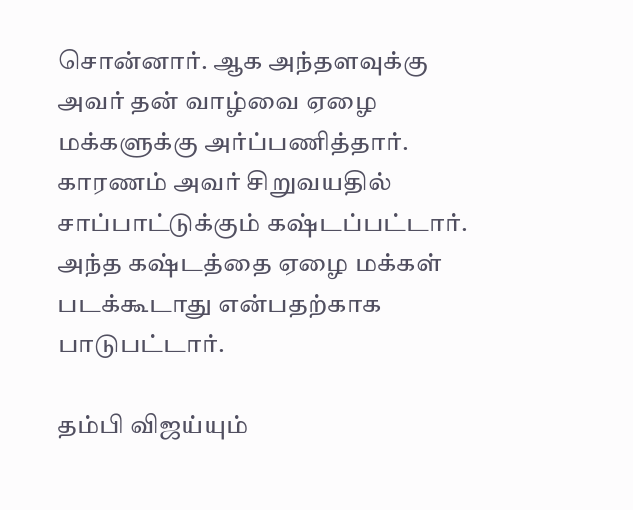சொன்னார். ஆக அந்தளவுக்கு அவர் தன் வாழ்வை ஏழை மக்களுக்கு அர்ப்பணித்தார். காரணம் அவர் சிறுவயதில் சாப்பாட்டுக்கும் கஷ்டப்பட்டார். அந்த கஷ்டத்தை ஏழை மக்கள் படக்கூடாது என்பதற்காக பாடுபட்டார்.

தம்பி விஜய்யும்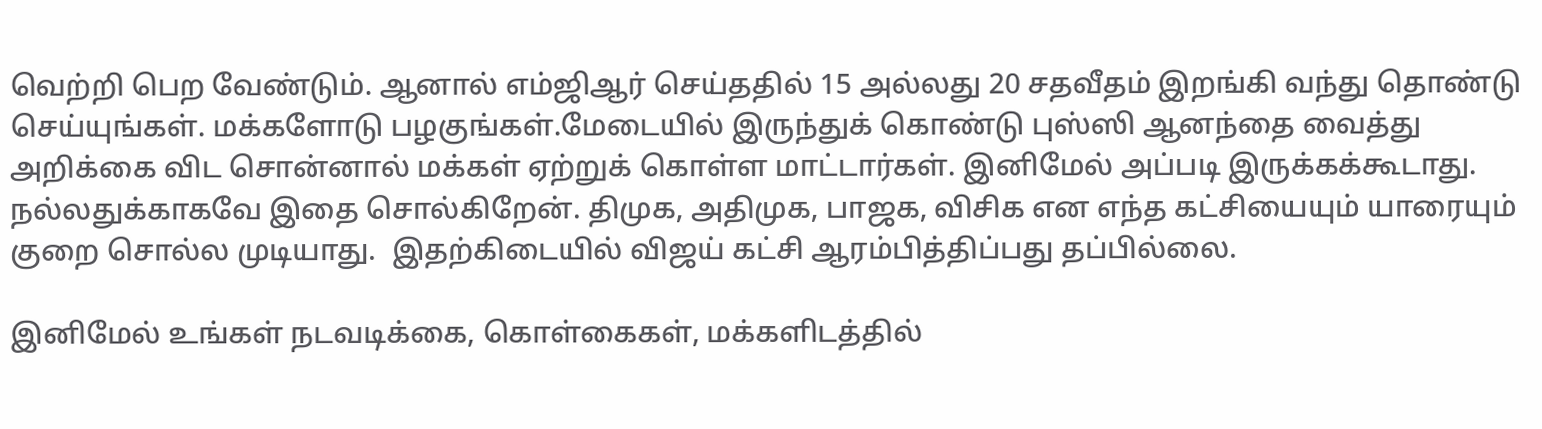வெற்றி பெற வேண்டும். ஆனால் எம்ஜிஆர் செய்ததில் 15 அல்லது 20 சதவீதம் இறங்கி வந்து தொண்டு செய்யுங்கள். மக்களோடு பழகுங்கள்.மேடையில் இருந்துக் கொண்டு புஸ்ஸி ஆனந்தை வைத்து அறிக்கை விட சொன்னால் மக்கள் ஏற்றுக் கொள்ள மாட்டார்கள். இனிமேல் அப்படி இருக்கக்கூடாது. நல்லதுக்காகவே இதை சொல்கிறேன். திமுக, அதிமுக, பாஜக, விசிக என எந்த கட்சியையும் யாரையும் குறை சொல்ல முடியாது.  இதற்கிடையில் விஜய் கட்சி ஆரம்பித்திப்பது தப்பில்லை.

இனிமேல் உங்கள் நடவடிக்கை, கொள்கைகள், மக்களிடத்தில்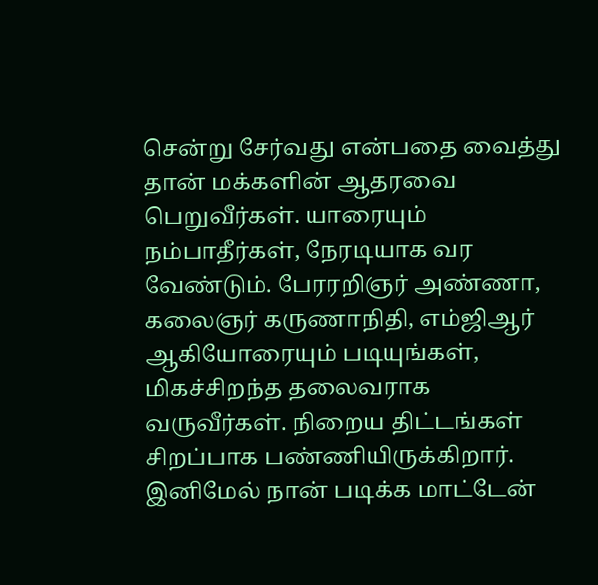சென்று சேர்வது என்பதை வைத்து தான் மக்களின் ஆதரவை பெறுவீர்கள். யாரையும் நம்பாதீர்கள், நேரடியாக வர வேண்டும். பேரரறிஞர் அண்ணா, கலைஞர் கருணாநிதி, எம்ஜிஆர் ஆகியோரையும் படியுங்கள், மிகச்சிறந்த தலைவராக வருவீர்கள். நிறைய திட்டங்கள் சிறப்பாக பண்ணியிருக்கிறார். இனிமேல் நான் படிக்க மாட்டேன்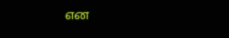என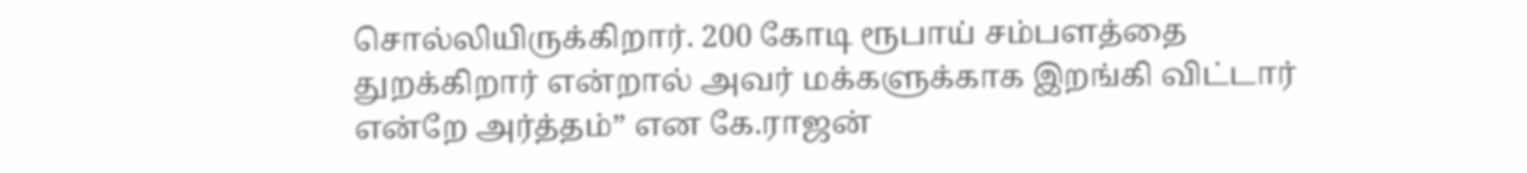சொல்லியிருக்கிறார். 200 கோடி ரூபாய் சம்பளத்தை துறக்கிறார் என்றால் அவர் மக்களுக்காக இறங்கி விட்டார் என்றே அர்த்தம்” என கே.ராஜன்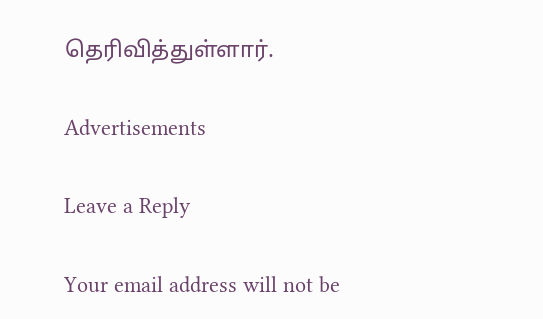தெரிவித்துள்ளார்.

Advertisements

Leave a Reply

Your email address will not be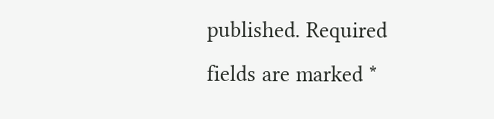published. Required fields are marked *